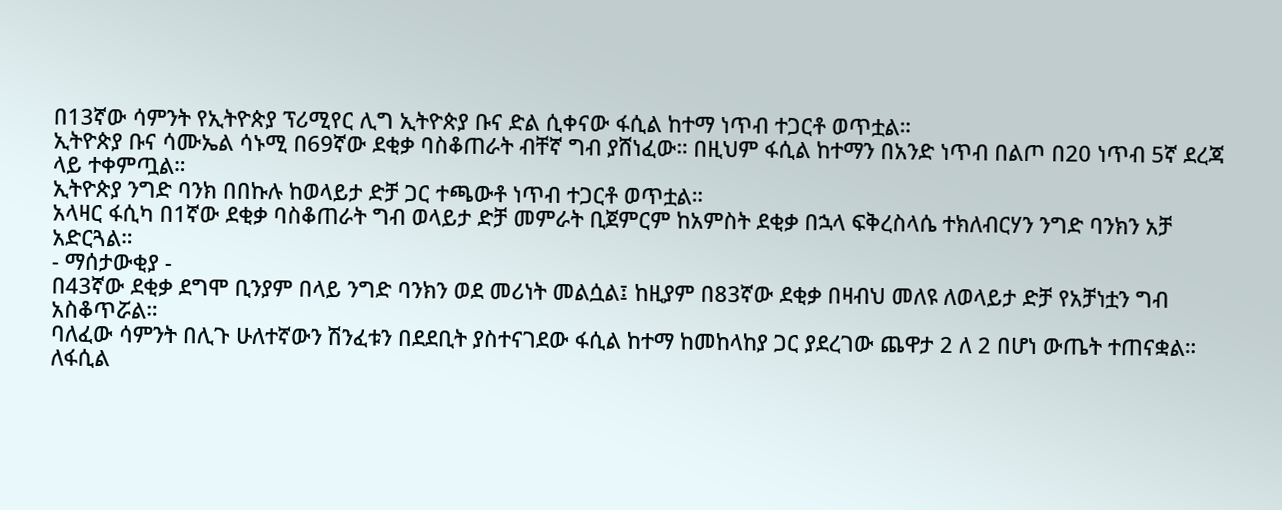በ13ኛው ሳምንት የኢትዮጵያ ፕሪሚየር ሊግ ኢትዮጵያ ቡና ድል ሲቀናው ፋሲል ከተማ ነጥብ ተጋርቶ ወጥቷል።
ኢትዮጵያ ቡና ሳሙኤል ሳኑሚ በ69ኛው ደቂቃ ባስቆጠራት ብቸኛ ግብ ያሸነፈው። በዚህም ፋሲል ከተማን በአንድ ነጥብ በልጦ በ20 ነጥብ 5ኛ ደረጃ ላይ ተቀምጧል።
ኢትዮጵያ ንግድ ባንክ በበኩሉ ከወላይታ ድቻ ጋር ተጫውቶ ነጥብ ተጋርቶ ወጥቷል።
አላዛር ፋሲካ በ1ኛው ደቂቃ ባስቆጠራት ግብ ወላይታ ድቻ መምራት ቢጀምርም ከአምስት ደቂቃ በኋላ ፍቅረስላሴ ተክለብርሃን ንግድ ባንክን አቻ አድርጓል።
- ማሰታውቂያ -
በ43ኛው ደቂቃ ደግሞ ቢንያም በላይ ንግድ ባንክን ወደ መሪነት መልሷል፤ ከዚያም በ83ኛው ደቂቃ በዛብህ መለዩ ለወላይታ ድቻ የአቻነቷን ግብ አስቆጥሯል።
ባለፈው ሳምንት በሊጉ ሁለተኛውን ሽንፈቱን በደደቢት ያስተናገደው ፋሲል ከተማ ከመከላከያ ጋር ያደረገው ጨዋታ 2 ለ 2 በሆነ ውጤት ተጠናቋል።
ለፋሲል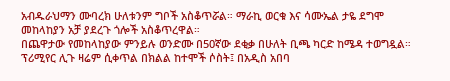አብዱራህማን ሙባረክ ሁለቱንም ግቦች አስቆጥሯል። ማራኪ ወርቁ እና ሳሙኤል ታዬ ደግሞ መከላከያን አቻ ያደረጉ ጎሎች አስቆጥረዋል።
በጨዋታው የመከላከያው ምንይሉ ወንድሙ በ50ኛው ደቂቃ በሁለት ቢጫ ካርድ ከሜዳ ተወግዷል።
ፕሪሚየር ሊጉ ዛሬም ሲቀጥል በክልል ከተሞች ሶስት፤ በአዲስ አበባ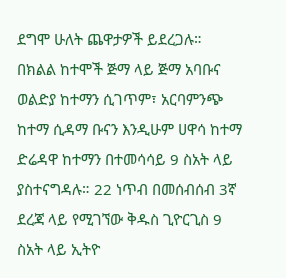ደግሞ ሁለት ጨዋታዎች ይደረጋሉ። በክልል ከተሞች ጅማ ላይ ጅማ አባቡና ወልድያ ከተማን ሲገጥም፣ አርባምንጭ ከተማ ሲዳማ ቡናን እንዲሁም ሀዋሳ ከተማ ድሬዳዋ ከተማን በተመሳሳይ 9 ስአት ላይ ያስተናግዳሉ። 22 ነጥብ በመሰብሰብ 3ኛ ደረጃ ላይ የሚገኘው ቅዱስ ጊዮርጊስ 9 ስአት ላይ ኢትዮ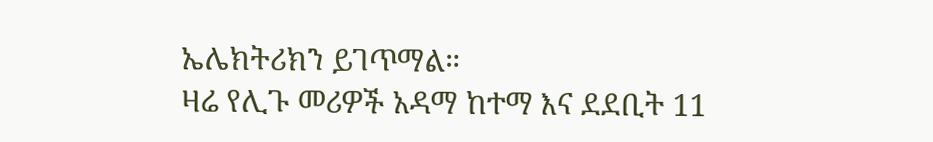ኤሌክትሪክን ይገጥማል።
ዛሬ የሊጉ መሪዎች አዳማ ከተማ እና ደደቢት 11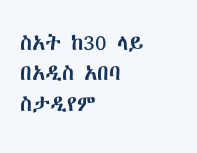ስአት ከ30 ላይ በአዲስ አበባ ስታዲየም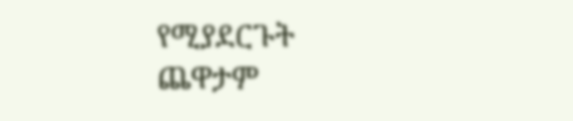የሚያደርጉት ጨዋታም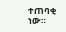ተጠባቂ ነው።